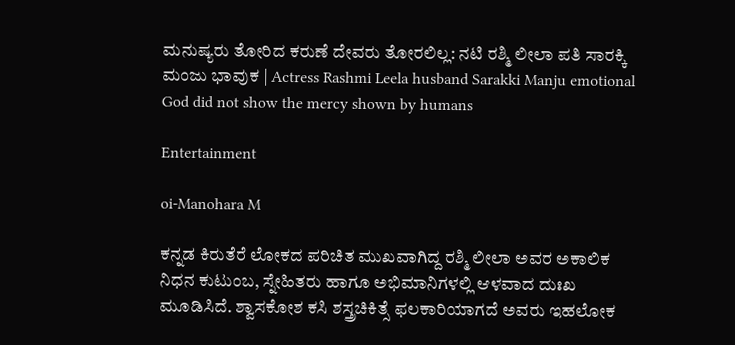ಮನುಷ್ಯರು ತೋರಿದ ಕರುಣೆ ದೇವರು ತೋರಲಿಲ್ಲ: ನಟಿ ರಶ್ಮಿ ಲೀಲಾ ಪತಿ ಸಾರಕ್ಕಿ ಮಂಜು ಭಾವುಕ | Actress Rashmi Leela husband Sarakki Manju emotional God did not show the mercy shown by humans

Entertainment

oi-Manohara M

ಕನ್ನಡ ಕಿರುತೆರೆ ಲೋಕದ ಪರಿಚಿತ ಮುಖವಾಗಿದ್ದ ರಶ್ಮಿ ಲೀಲಾ ಅವರ ಅಕಾಲಿಕ ನಿಧನ ಕುಟುಂಬ, ಸ್ನೇಹಿತರು ಹಾಗೂ ಅಭಿಮಾನಿಗಳಲ್ಲಿ ಆಳವಾದ ದುಃಖ ಮೂಡಿಸಿದೆ. ಶ್ವಾಸಕೋಶ ಕಸಿ ಶಸ್ತ್ರಚಿಕಿತ್ಸೆ ಫಲಕಾರಿಯಾಗದೆ ಅವರು ಇಹಲೋಕ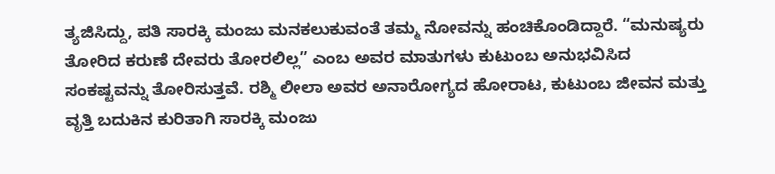ತ್ಯಜಿಸಿದ್ದು, ಪತಿ ಸಾರಕ್ಕಿ ಮಂಜು ಮನಕಲುಕುವಂತೆ ತಮ್ಮ ನೋವನ್ನು ಹಂಚಿಕೊಂಡಿದ್ದಾರೆ. “ಮನುಷ್ಯರು ತೋರಿದ ಕರುಣೆ ದೇವರು ತೋರಲಿಲ್ಲ” ಎಂಬ ಅವರ ಮಾತುಗಳು ಕುಟುಂಬ ಅನುಭವಿಸಿದ ಸಂಕಷ್ಟವನ್ನು ತೋರಿಸುತ್ತವೆ. ರಶ್ಮಿ ಲೀಲಾ ಅವರ ಅನಾರೋಗ್ಯದ ಹೋರಾಟ, ಕುಟುಂಬ ಜೀವನ ಮತ್ತು ವೃತ್ತಿ ಬದುಕಿನ ಕುರಿತಾಗಿ ಸಾರಕ್ಕಿ ಮಂಜು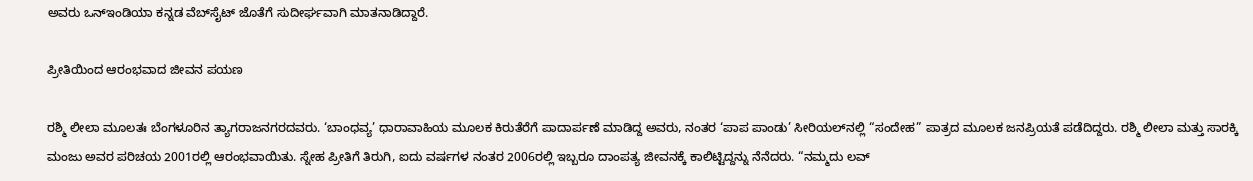ಅವರು ಒನ್‌ಇಂಡಿಯಾ ಕನ್ನಡ ವೆಬ್‌ಸೈಟ್‌ ಜೊತೆಗೆ ಸುದೀರ್ಘವಾಗಿ ಮಾತನಾಡಿದ್ದಾರೆ.

ಪ್ರೀತಿಯಿಂದ ಆರಂಭವಾದ ಜೀವನ ಪಯಣ

ರಶ್ಮಿ ಲೀಲಾ ಮೂಲತಃ ಬೆಂಗಳೂರಿನ ತ್ಯಾಗರಾಜನಗರದವರು. ‘ಬಾಂಧವ್ಯ’ ಧಾರಾವಾಹಿಯ ಮೂಲಕ ಕಿರುತೆರೆಗೆ ಪಾದಾರ್ಪಣೆ ಮಾಡಿದ್ದ ಅವರು, ನಂತರ ‘ಪಾಪ ಪಾಂಡು’ ಸೀರಿಯಲ್‌ನಲ್ಲಿ “ಸಂದೇಹ” ಪಾತ್ರದ ಮೂಲಕ ಜನಪ್ರಿಯತೆ ಪಡೆದಿದ್ದರು. ರಶ್ಮಿ ಲೀಲಾ ಮತ್ತು ಸಾರಕ್ಕಿ ಮಂಜು ಅವರ ಪರಿಚಯ 2001ರಲ್ಲಿ ಆರಂಭವಾಯಿತು. ಸ್ನೇಹ ಪ್ರೀತಿಗೆ ತಿರುಗಿ, ಐದು ವರ್ಷಗಳ ನಂತರ 2006ರಲ್ಲಿ ಇಬ್ಬರೂ ದಾಂಪತ್ಯ ಜೀವನಕ್ಕೆ ಕಾಲಿಟ್ಟಿದ್ದನ್ನು ನೆನೆದರು. “ನಮ್ಮದು ಲವ್‌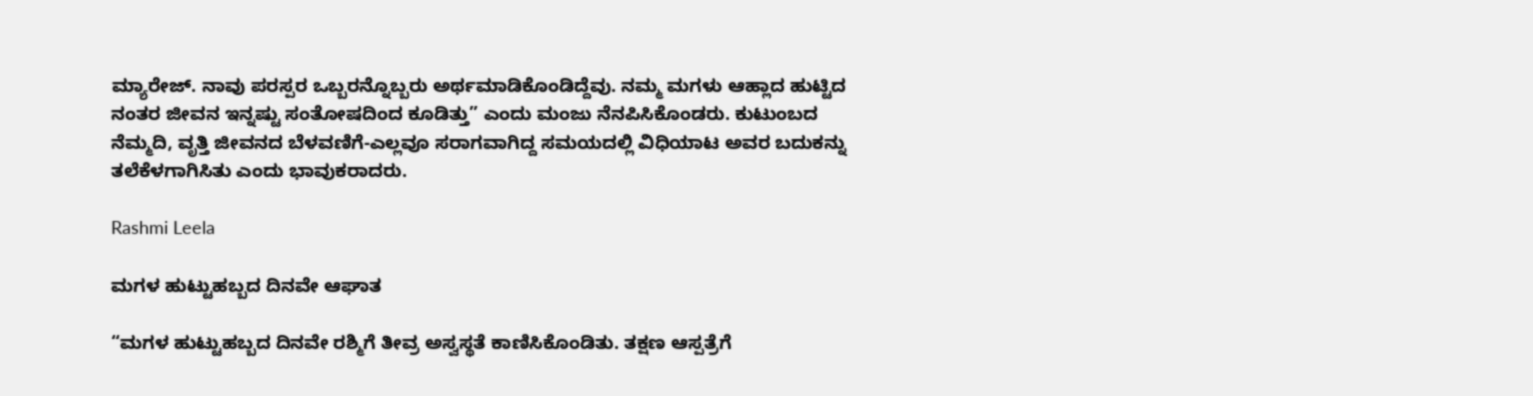ಮ್ಯಾರೇಜ್‌. ನಾವು ಪರಸ್ಪರ ಒಬ್ಬರನ್ನೊಬ್ಬರು ಅರ್ಥಮಾಡಿಕೊಂಡಿದ್ದೆವು. ನಮ್ಮ ಮಗಳು ಆಹ್ಲಾದ ಹುಟ್ಟಿದ ನಂತರ ಜೀವನ ಇನ್ನಷ್ಟು ಸಂತೋಷದಿಂದ ಕೂಡಿತ್ತು” ಎಂದು ಮಂಜು ನೆನಪಿಸಿಕೊಂಡರು. ಕುಟುಂಬದ ನೆಮ್ಮದಿ, ವೃತ್ತಿ ಜೀವನದ ಬೆಳವಣಿಗೆ-ಎಲ್ಲವೂ ಸರಾಗವಾಗಿದ್ದ ಸಮಯದಲ್ಲಿ ವಿಧಿಯಾಟ ಅವರ ಬದುಕನ್ನು ತಲೆಕೆಳಗಾಗಿಸಿತು ಎಂದು ಭಾವುಕರಾದರು.

Rashmi Leela

ಮಗಳ ಹುಟ್ಟುಹಬ್ಬದ ದಿನವೇ ಆಘಾತ

“ಮಗಳ ಹುಟ್ಟುಹಬ್ಬದ ದಿನವೇ ರಶ್ಮಿಗೆ ತೀವ್ರ ಅಸ್ವಸ್ಥತೆ ಕಾಣಿಸಿಕೊಂಡಿತು. ತಕ್ಷಣ ಆಸ್ಪತ್ರೆಗೆ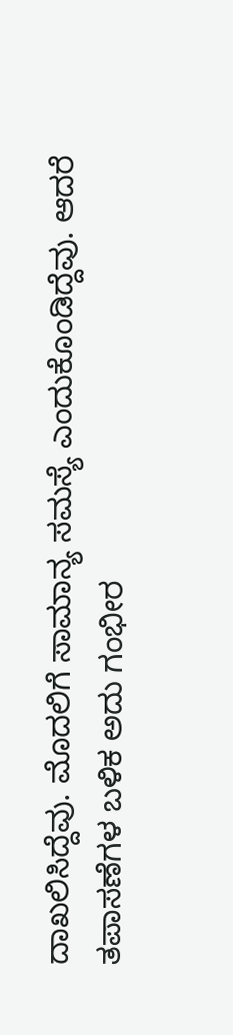ದಾಖಲಿಸಿದ್ದೆವು. ಮೊದಲಿಗೆ ಸಾಮಾನ್ಯ ಸಮಸ್ಯೆ ಎಂದುಕೊಂಡಿದ್ದೆವು. ಆದರೆ ತಪಾಸಣೆಗಳ ಬಳಿಕ ಅದು ಗಂಭೀರ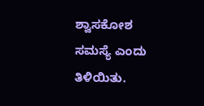ಶ್ವಾಸಕೋಶ ಸಮಸ್ಯೆ ಎಂದು ತಿಳಿಯಿತು.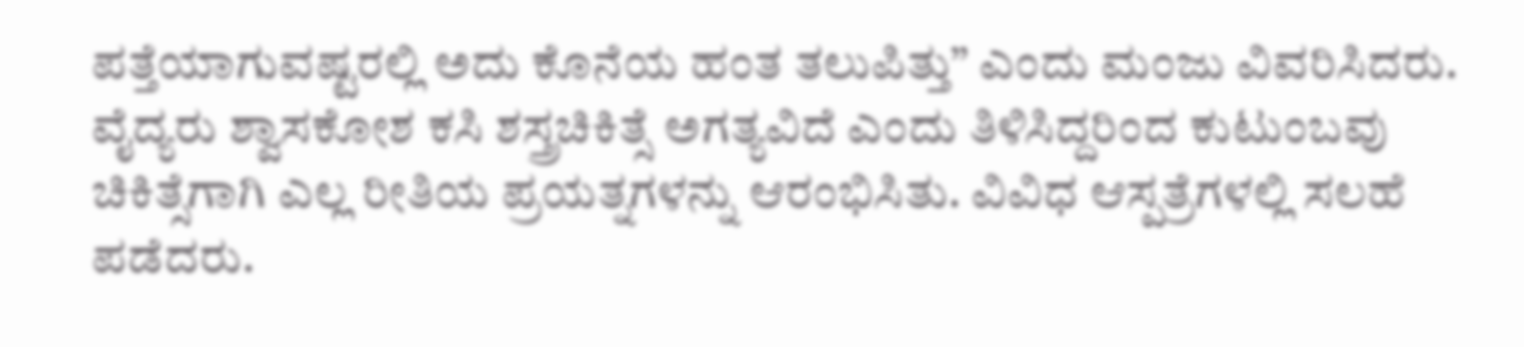ಪತ್ತೆಯಾಗುವಷ್ಟರಲ್ಲಿ ಅದು ಕೊನೆಯ ಹಂತ ತಲುಪಿತ್ತು” ಎಂದು ಮಂಜು ವಿವರಿಸಿದರು. ವೈದ್ಯರು ಶ್ವಾಸಕೋಶ ಕಸಿ ಶಸ್ತ್ರಚಿಕಿತ್ಸೆ ಅಗತ್ಯವಿದೆ ಎಂದು ತಿಳಿಸಿದ್ದರಿಂದ ಕುಟುಂಬವು ಚಿಕಿತ್ಸೆಗಾಗಿ ಎಲ್ಲ ರೀತಿಯ ಪ್ರಯತ್ನಗಳನ್ನು ಆರಂಭಿಸಿತು. ವಿವಿಧ ಆಸ್ಪತ್ರೆಗಳಲ್ಲಿ ಸಲಹೆ ಪಡೆದರು.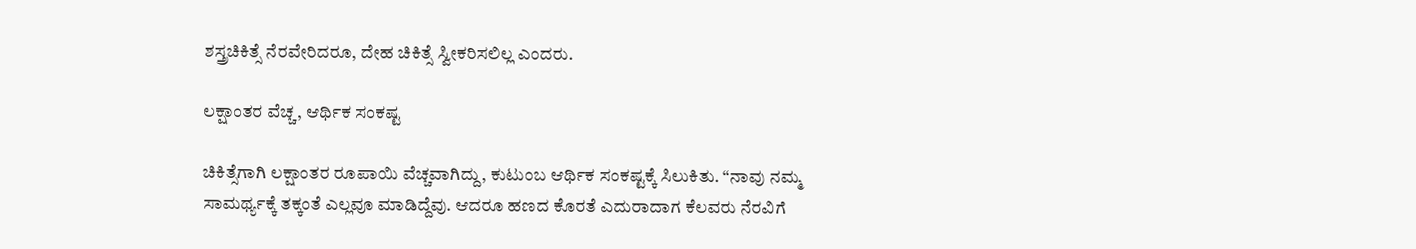ಶಸ್ತ್ರಚಿಕಿತ್ಸೆ ನೆರವೇರಿದರೂ, ದೇಹ ಚಿಕಿತ್ಸೆ ಸ್ವೀಕರಿಸಲಿಲ್ಲ ಎಂದರು.

ಲಕ್ಷಾಂತರ ವೆಚ್ಚ, ಆರ್ಥಿಕ ಸಂಕಷ್ಟ

ಚಿಕಿತ್ಸೆಗಾಗಿ ಲಕ್ಷಾಂತರ ರೂಪಾಯಿ ವೆಚ್ಚವಾಗಿದ್ದು, ಕುಟುಂಬ ಆರ್ಥಿಕ ಸಂಕಷ್ಟಕ್ಕೆ ಸಿಲುಕಿತು. “ನಾವು ನಮ್ಮ ಸಾಮರ್ಥ್ಯಕ್ಕೆ ತಕ್ಕಂತೆ ಎಲ್ಲವೂ ಮಾಡಿದ್ದೆವು. ಆದರೂ ಹಣದ ಕೊರತೆ ಎದುರಾದಾಗ ಕೆಲವರು ನೆರವಿಗೆ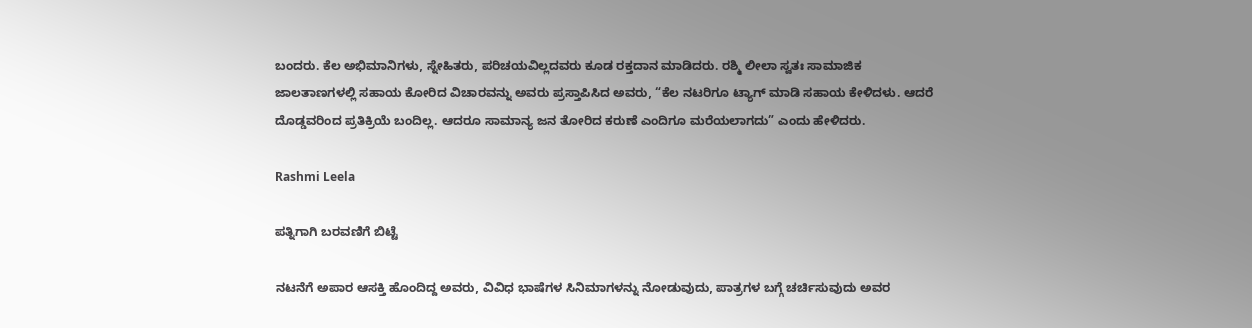ಬಂದರು. ಕೆಲ ಅಭಿಮಾನಿಗಳು, ಸ್ನೇಹಿತರು, ಪರಿಚಯವಿಲ್ಲದವರು ಕೂಡ ರಕ್ತದಾನ ಮಾಡಿದರು. ರಶ್ಮಿ ಲೀಲಾ ಸ್ವತಃ ಸಾಮಾಜಿಕ ಜಾಲತಾಣಗಳಲ್ಲಿ ಸಹಾಯ ಕೋರಿದ ವಿಚಾರವನ್ನು ಅವರು ಪ್ರಸ್ತಾಪಿಸಿದ ಅವರು, “ಕೆಲ ನಟರಿಗೂ ಟ್ಯಾಗ್‌ ಮಾಡಿ ಸಹಾಯ ಕೇಳಿದಳು. ಆದರೆ ದೊಡ್ಡವರಿಂದ ಪ್ರತಿಕ್ರಿಯೆ ಬಂದಿಲ್ಲ. ಆದರೂ ಸಾಮಾನ್ಯ ಜನ ತೋರಿದ ಕರುಣೆ ಎಂದಿಗೂ ಮರೆಯಲಾಗದು” ಎಂದು ಹೇಳಿದರು.

Rashmi Leela

ಪತ್ನಿಗಾಗಿ ಬರವಣಿಗೆ ಬಿಟ್ಟೆ

ನಟನೆಗೆ ಅಪಾರ ಆಸಕ್ತಿ ಹೊಂದಿದ್ದ ಅವರು, ವಿವಿಧ ಭಾಷೆಗಳ ಸಿನಿಮಾಗಳನ್ನು ನೋಡುವುದು, ಪಾತ್ರಗಳ ಬಗ್ಗೆ ಚರ್ಚಿಸುವುದು ಅವರ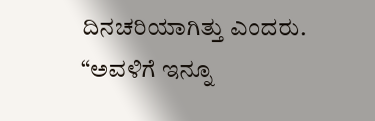ದಿನಚರಿಯಾಗಿತ್ತು ಎಂದರು. “ಅವಳಿಗೆ ಇನ್ನೂ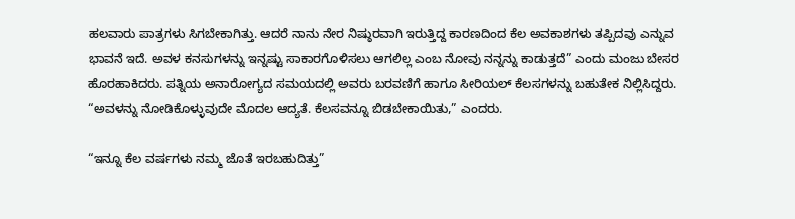ಹಲವಾರು ಪಾತ್ರಗಳು ಸಿಗಬೇಕಾಗಿತ್ತು. ಆದರೆ ನಾನು ನೇರ ನಿಷ್ಠುರವಾಗಿ ಇರುತ್ತಿದ್ದ ಕಾರಣದಿಂದ ಕೆಲ ಅವಕಾಶಗಳು ತಪ್ಪಿದವು ಎನ್ನುವ ಭಾವನೆ ಇದೆ. ಅವಳ ಕನಸುಗಳನ್ನು ಇನ್ನಷ್ಟು ಸಾಕಾರಗೊಳಿಸಲು ಆಗಲಿಲ್ಲ ಎಂಬ ನೋವು ನನ್ನನ್ನು ಕಾಡುತ್ತದೆ” ಎಂದು ಮಂಜು ಬೇಸರ ಹೊರಹಾಕಿದರು. ಪತ್ನಿಯ ಅನಾರೋಗ್ಯದ ಸಮಯದಲ್ಲಿ ಅವರು ಬರವಣಿಗೆ ಹಾಗೂ ಸೀರಿಯಲ್ ಕೆಲಸಗಳನ್ನು ಬಹುತೇಕ ನಿಲ್ಲಿಸಿದ್ದರು. “ಅವಳನ್ನು ನೋಡಿಕೊಳ್ಳುವುದೇ ಮೊದಲ ಆದ್ಯತೆ. ಕೆಲಸವನ್ನೂ ಬಿಡಬೇಕಾಯಿತು,” ಎಂದರು.

“ಇನ್ನೂ ಕೆಲ ವರ್ಷಗಳು ನಮ್ಮ ಜೊತೆ ಇರಬಹುದಿತ್ತು”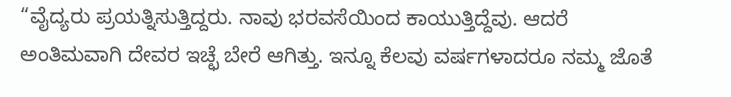“ವೈದ್ಯರು ಪ್ರಯತ್ನಿಸುತ್ತಿದ್ದರು. ನಾವು ಭರವಸೆಯಿಂದ ಕಾಯುತ್ತಿದ್ದೆವು. ಆದರೆ ಅಂತಿಮವಾಗಿ ದೇವರ ಇಚ್ಛೆ ಬೇರೆ ಆಗಿತ್ತು. ಇನ್ನೂ ಕೆಲವು ವರ್ಷಗಳಾದರೂ ನಮ್ಮ ಜೊತೆ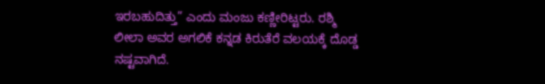ಇರಬಹುದಿತ್ತು” ಎಂದು ಮಂಜು ಕಣ್ಣೀರಿಟ್ಟರು. ರಶ್ಮಿ ಲೀಲಾ ಅವರ ಅಗಲಿಕೆ ಕನ್ನಡ ಕಿರುತೆರೆ ವಲಯಕ್ಕೆ ದೊಡ್ಡ ನಷ್ಟವಾಗಿದೆ.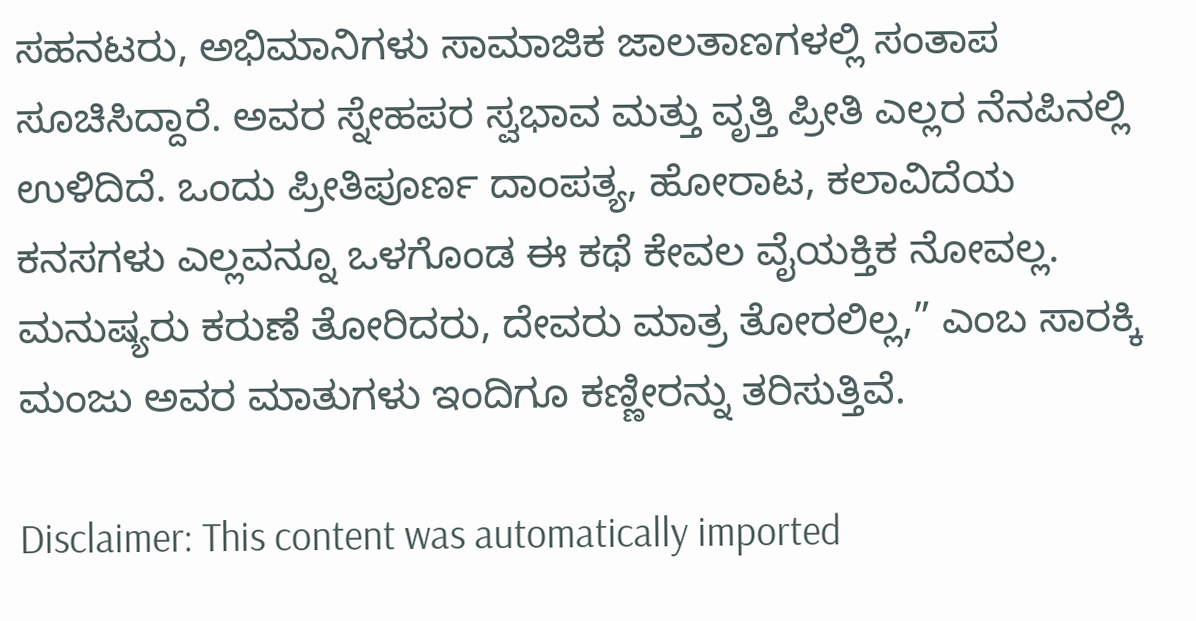ಸಹನಟರು, ಅಭಿಮಾನಿಗಳು ಸಾಮಾಜಿಕ ಜಾಲತಾಣಗಳಲ್ಲಿ ಸಂತಾಪ ಸೂಚಿಸಿದ್ದಾರೆ. ಅವರ ಸ್ನೇಹಪರ ಸ್ವಭಾವ ಮತ್ತು ವೃತ್ತಿ ಪ್ರೀತಿ ಎಲ್ಲರ ನೆನಪಿನಲ್ಲಿ ಉಳಿದಿದೆ. ಒಂದು ಪ್ರೀತಿಪೂರ್ಣ ದಾಂಪತ್ಯ, ಹೋರಾಟ, ಕಲಾವಿದೆಯ ಕನಸಗಳು ಎಲ್ಲವನ್ನೂ ಒಳಗೊಂಡ ಈ ಕಥೆ ಕೇವಲ ವೈಯಕ್ತಿಕ ನೋವಲ್ಲ. ಮನುಷ್ಯರು ಕರುಣೆ ತೋರಿದರು, ದೇವರು ಮಾತ್ರ ತೋರಲಿಲ್ಲ,” ಎಂಬ ಸಾರಕ್ಕಿ ಮಂಜು ಅವರ ಮಾತುಗಳು ಇಂದಿಗೂ ಕಣ್ಣೀರನ್ನು ತರಿಸುತ್ತಿವೆ.

Disclaimer: This content was automatically imported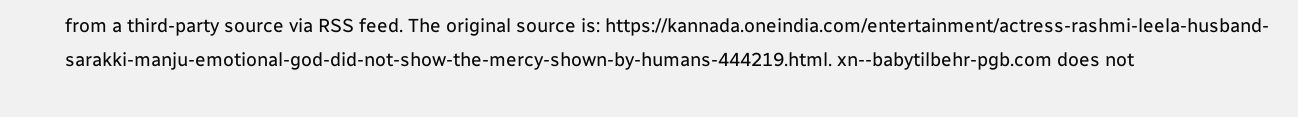from a third-party source via RSS feed. The original source is: https://kannada.oneindia.com/entertainment/actress-rashmi-leela-husband-sarakki-manju-emotional-god-did-not-show-the-mercy-shown-by-humans-444219.html. xn--babytilbehr-pgb.com does not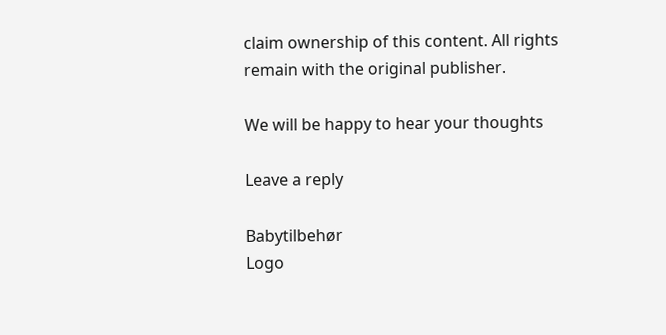claim ownership of this content. All rights remain with the original publisher.

We will be happy to hear your thoughts

Leave a reply

Babytilbehør
Logo